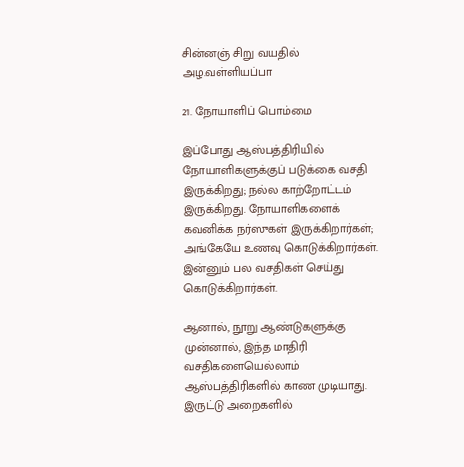சின்னஞ் சிறு வயதில் அழ.வள்ளியப்பா

21. நோயாளிப் பொம்மை

இப்போது ஆஸ்பத்திரியில் நோயாளிகளுக்குப் படுக்கை வசதி இருக்கிறது; நல்ல காற்றோட்டம் இருக்கிறது. நோயாளிகளைக் கவனிக்க நர்ஸுகள் இருக்கிறார்கள்; அங்கேயே உணவு கொடுக்கிறார்கள். இன்னும் பல வசதிகள் செய்து கொடுக்கிறார்கள்.

ஆனால், நூறு ஆண்டுகளுக்கு முன்னால், இந்த மாதிரி வசதிகளையெல்லாம் ஆஸ்பத்திரிகளில் காண முடியாது. இருட்டு அறைகளில்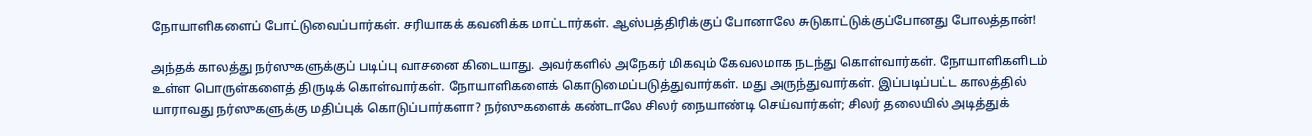நோயாளிகளைப் போட்டுவைப்பார்கள். சரியாகக் கவனிக்க மாட்டார்கள். ஆஸ்பத்திரிக்குப் போனாலே சுடுகாட்டுக்குப்போனது போலத்தான்!

அந்தக் காலத்து நர்ஸுகளுக்குப் படிப்பு வாசனை கிடையாது. அவர்களில் அநேகர் மிகவும் கேவலமாக நடந்து கொள்வார்கள். நோயாளிகளிடம் உள்ள பொருள்களைத் திருடிக் கொள்வார்கள். நோயாளிகளைக் கொடுமைப்படுத்துவார்கள். மது அருந்துவார்கள். இப்படிப்பட்ட காலத்தில் யாராவது நர்ஸுகளுக்கு மதிப்புக் கொடுப்பார்களா? நர்ஸுகளைக் கண்டாலே சிலர் நையாண்டி செய்வார்கள்; சிலர் தலையில் அடித்துக்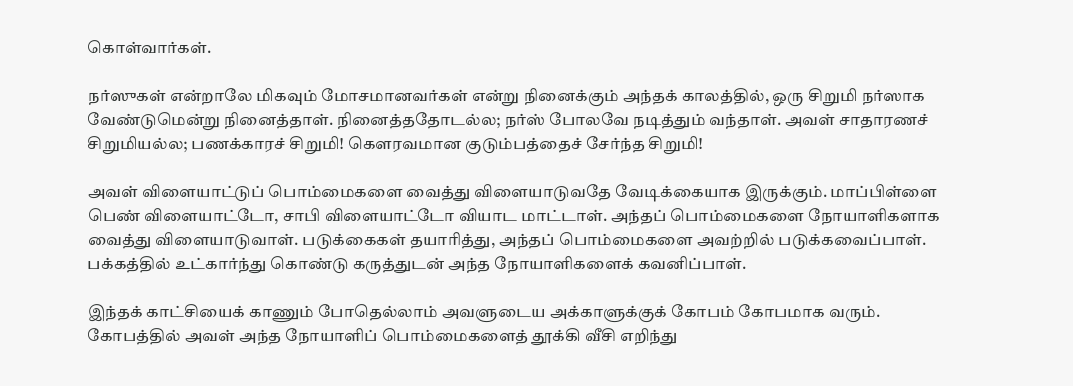கொள்வார்கள்.

நர்ஸுகள் என்றாலே மிகவும் மோசமானவர்கள் என்று நினைக்கும் அந்தக் காலத்தில், ஒரு சிறுமி நர்ஸாக வேண்டுமென்று நினைத்தாள். நினைத்ததோடல்ல; நர்ஸ் போலவே நடித்தும் வந்தாள். அவள் சாதாரணச் சிறுமியல்ல; பணக்காரச் சிறுமி! கௌரவமான குடும்பத்தைச் சேர்ந்த சிறுமி!

அவள் விளையாட்டுப் பொம்மைகளை வைத்து விளையாடுவதே வேடிக்கையாக இருக்கும். மாப்பிள்ளை பெண் விளையாட்டோ, சாபி விளையாட்டோ வியாட மாட்டாள். அந்தப் பொம்மைகளை நோயாளிகளாக வைத்து விளையாடுவாள். படுக்கைகள் தயாரித்து, அந்தப் பொம்மைகளை அவற்றில் படுக்கவைப்பாள். பக்கத்தில் உட்கார்ந்து கொண்டு கருத்துடன் அந்த நோயாளிகளைக் கவனிப்பாள்.

இந்தக் காட்சியைக் காணும் போதெல்லாம் அவளுடைய அக்காளுக்குக் கோபம் கோபமாக வரும். கோபத்தில் அவள் அந்த நோயாளிப் பொம்மைகளைத் தூக்கி வீசி எறிந்து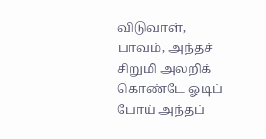விடுவாள், பாவம், அந்தச் சிறுமி அலறிக் கொண்டே ஓடிப் போய் அந்தப்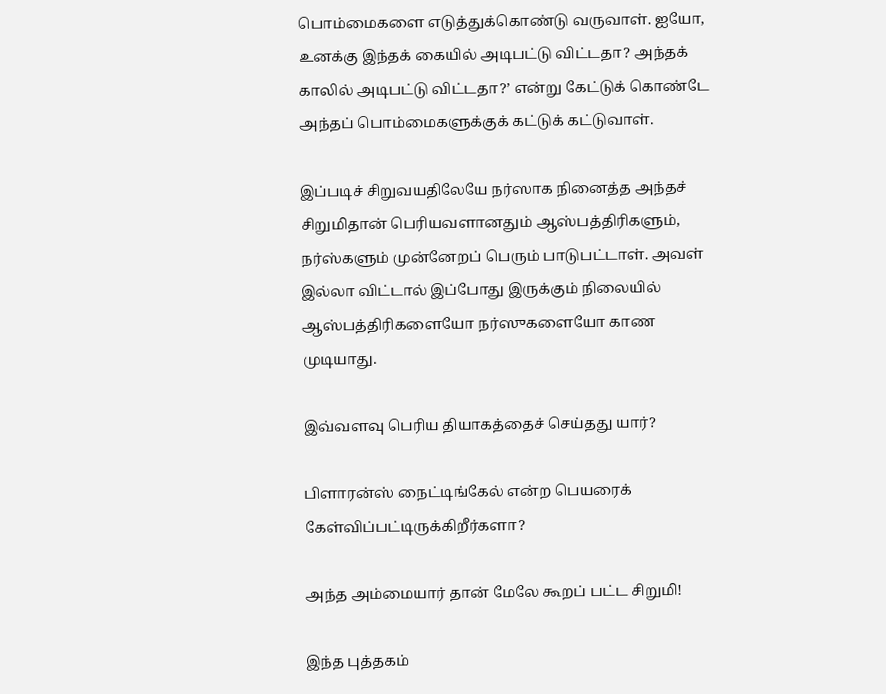பொம்மைகளை எடுத்துக்கொண்டு வருவாள். ஐயோ, உனக்கு இந்தக் கையில் அடிபட்டு விட்டதா? அந்தக் காலில் அடிபட்டு விட்டதா?’ என்று கேட்டுக் கொண்டே அந்தப் பொம்மைகளுக்குக் கட்டுக் கட்டுவாள்.

இப்படிச் சிறுவயதிலேயே நர்ஸாக நினைத்த அந்தச் சிறுமிதான் பெரியவளானதும் ஆஸ்பத்திரிகளும், நர்ஸ்களும் முன்னேறப் பெரும் பாடுபட்டாள். அவள் இல்லா விட்டால் இப்போது இருக்கும் நிலையில் ஆஸ்பத்திரிகளையோ நர்ஸுகளையோ காண முடியாது.

இவ்வளவு பெரிய தியாகத்தைச் செய்தது யார்?

பிளாரன்ஸ் நைட்டிங்கேல் என்ற பெயரைக் கேள்விப்பட்டிருக்கிறீர்களா?

அந்த அம்மையார் தான் மேலே கூறப் பட்ட சிறுமி!

இந்த புத்தகம்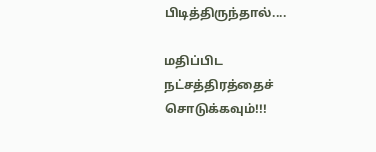பிடித்திருந்தால்....

மதிப்பிட நட்சத்திரத்தைச் சொடுக்கவும்!!!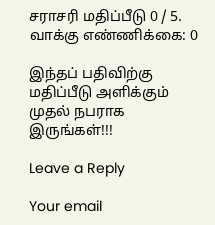சராசரி மதிப்பீடு 0 / 5. வாக்கு எண்ணிக்கை: 0

இந்தப் பதிவிற்கு மதிப்பீடு அளிக்கும் முதல் நபராக இருங்கள்!!!

Leave a Reply

Your email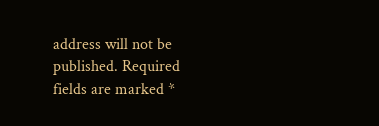address will not be published. Required fields are marked *